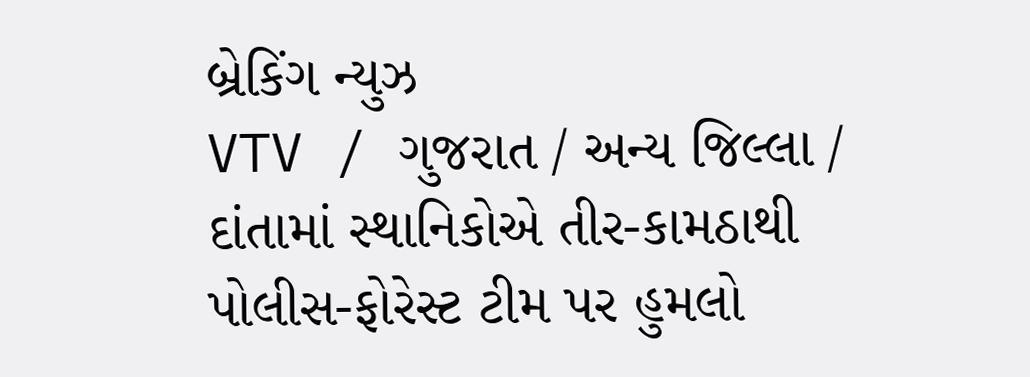બ્રેકિંગ ન્યુઝ
VTV / ગુજરાત / અન્ય જિલ્લા / દાંતામાં સ્થાનિકોએ તીર-કામઠાથી પોલીસ-ફોરેસ્ટ ટીમ પર હુમલો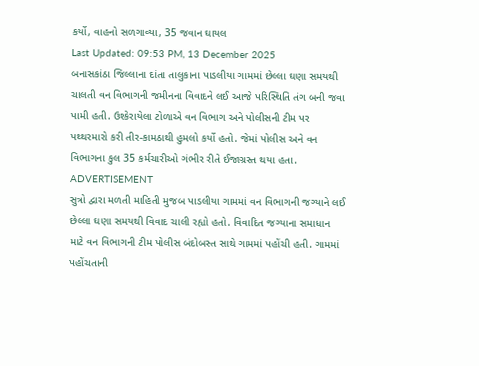કર્યો, વાહનો સળગાવ્યા, 35 જવાન ઘાયલ
Last Updated: 09:53 PM, 13 December 2025
બનાસકાંઠા જિલ્લાના દાંતા તાલુકાના પાડલીયા ગામમાં છેલ્લા ઘણા સમયથી ચાલતી વન વિભાગની જમીનના વિવાદને લઈ આજે પરિસ્થિતિ તંગ બની જવા પામી હતી. ઉશ્કેરાયેલા ટોળાએ વન વિભાગ અને પોલીસની ટીમ પર પથ્થરમારો કરી તીર-કામઠાથી હુમલો કર્યો હતો. જેમાં પોલીસ અને વન વિભાગના કુલ 35 કર્મચારીઓ ગંભીર રીતે ઈજાગ્રસ્ત થયા હતા.
ADVERTISEMENT
સુત્રો દ્વારા મળતી માહિતી મુજબ પાડલીયા ગામમાં વન વિભાગની જગ્યાને લઈ છેલ્લા ઘણા સમયથી વિવાદ ચાલી રહ્યો હતો. વિવાદિત જગ્યાના સમાધાન માટે વન વિભાગની ટીમ પોલીસ બંદોબસ્ત સાથે ગામમાં પહોંચી હતી. ગામમાં પહોંચતાની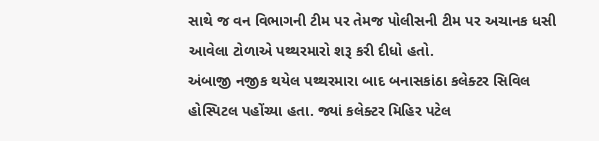સાથે જ વન વિભાગની ટીમ પર તેમજ પોલીસની ટીમ પર અચાનક ધસી આવેલા ટોળાએ પથ્થરમારો શરૂ કરી દીધો હતો.
અંબાજી નજીક થયેલ પથ્થરમારા બાદ બનાસકાંઠા કલેક્ટર સિવિલ હોસ્પિટલ પહોંચ્યા હતા. જ્યાં કલેક્ટર મિહિર પટેલ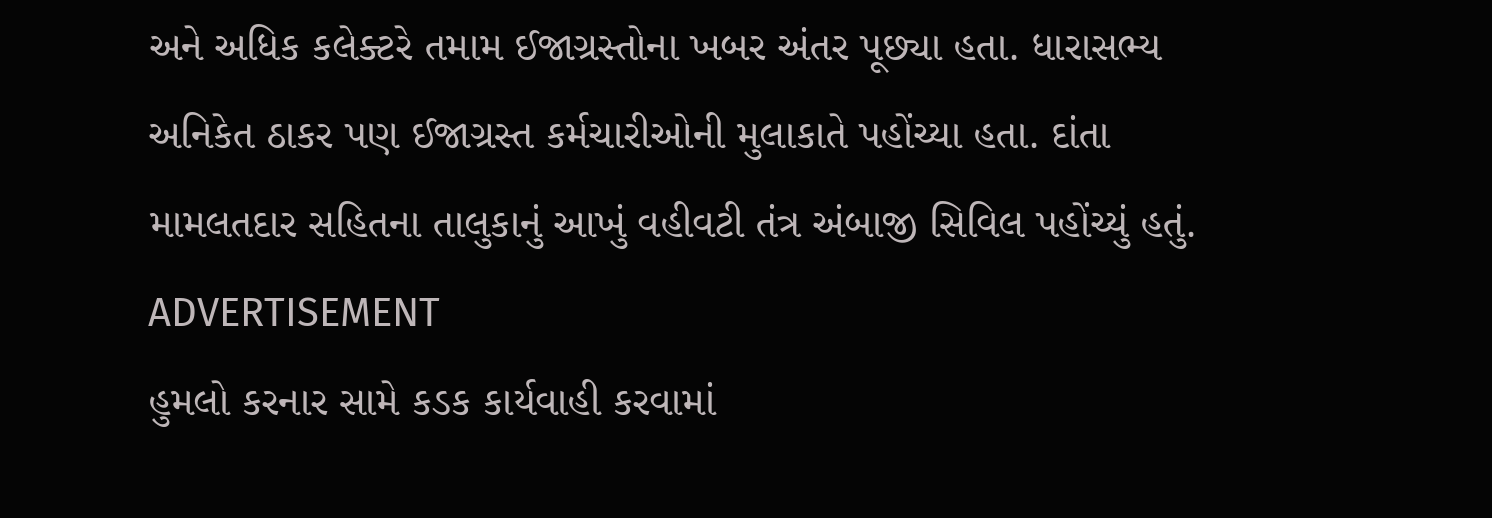અને અધિક કલેક્ટરે તમામ ઈજાગ્રસ્તોના ખબર અંતર પૂછ્યા હતા. ધારાસભ્ય અનિકેત ઠાકર પણ ઈજાગ્રસ્ત કર્મચારીઓની મુલાકાતે પહોંચ્યા હતા. દાંતા મામલતદાર સહિતના તાલુકાનું આખું વહીવટી તંત્ર અંબાજી સિવિલ પહોંચ્યું હતું.
ADVERTISEMENT
હુમલો કરનાર સામે કડક કાર્યવાહી કરવામાં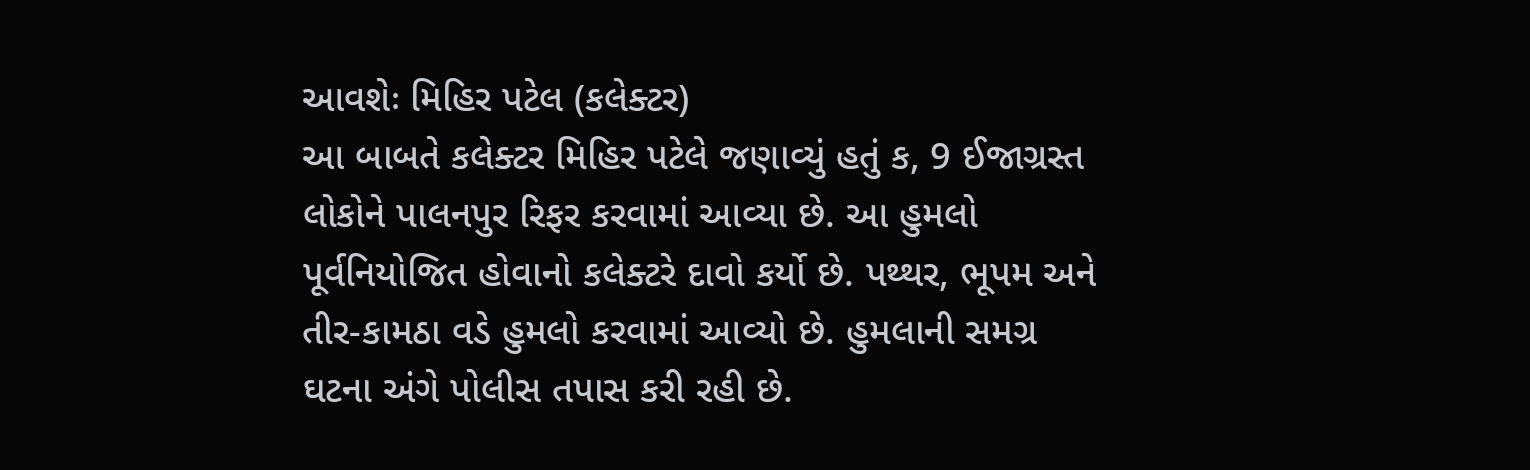આવશેઃ મિહિર પટેલ (કલેક્ટર)
આ બાબતે કલેક્ટર મિહિર પટેલે જણાવ્યું હતું ક, 9 ઈજાગ્રસ્ત લોકોને પાલનપુર રિફર કરવામાં આવ્યા છે. આ હુમલો પૂર્વનિયોજિત હોવાનો કલેક્ટરે દાવો કર્યો છે. પથ્થર, ભૂપમ અને તીર-કામઠા વડે હુમલો કરવામાં આવ્યો છે. હુમલાની સમગ્ર ઘટના અંગે પોલીસ તપાસ કરી રહી છે.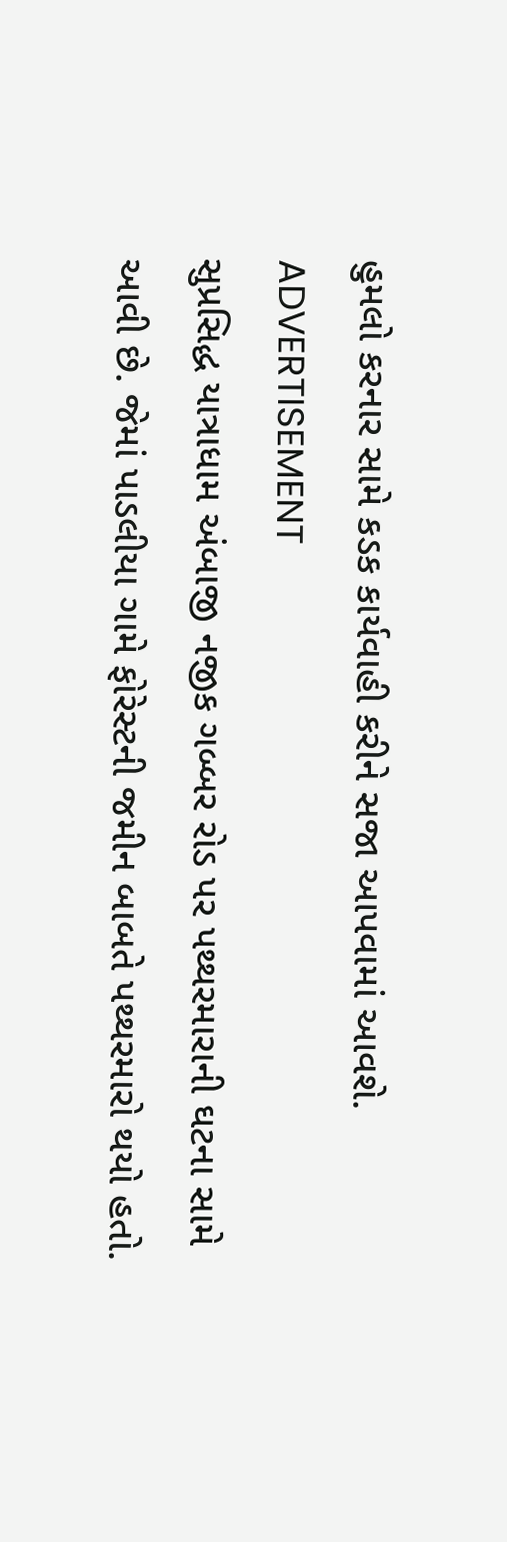હુમલો કરનાર સામે કડક કાર્યવાહી કરીને સજા આપવામાં આવશે.
ADVERTISEMENT
સુપ્રસિદ્ધ યાત્રાધામ અંબાજી નજીક ગબ્બર રોડ પર પથ્થરમારાની ઘટના સામે આવી છે. જેમાં પાડલીયા ગામે ફોરેસ્ટની જમીન બાબતે પથ્થરમારો થયો હતો.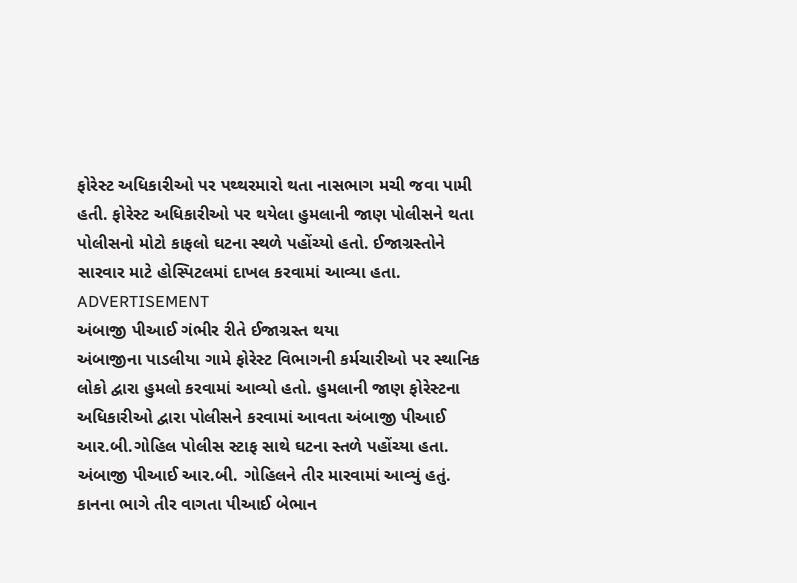ફોરેસ્ટ અધિકારીઓ પર પથ્થરમારો થતા નાસભાગ મચી જવા પામી હતી. ફોરેસ્ટ અધિકારીઓ પર થયેલા હુમલાની જાણ પોલીસને થતા પોલીસનો મોટો કાફલો ઘટના સ્થળે પહોંચ્યો હતો. ઈજાગ્રસ્તોને સારવાર માટે હોસ્પિટલમાં દાખલ કરવામાં આવ્યા હતા.
ADVERTISEMENT
અંબાજી પીઆઈ ગંભીર રીતે ઈજાગ્રસ્ત થયા
અંબાજીના પાડલીયા ગામે ફોરેસ્ટ વિભાગની કર્મચારીઓ પર સ્થાનિક લોકો દ્વારા હુમલો કરવામાં આવ્યો હતો. હુમલાની જાણ ફોરેસ્ટના અધિકારીઓ દ્વારા પોલીસને કરવામાં આવતા અંબાજી પીઆઈ આર.બી.ગોહિલ પોલીસ સ્ટાફ સાથે ઘટના સ્તળે પહોંચ્યા હતા. અંબાજી પીઆઈ આર.બી. ગોહિલને તીર મારવામાં આવ્યું હતું. કાનના ભાગે તીર વાગતા પીઆઈ બેભાન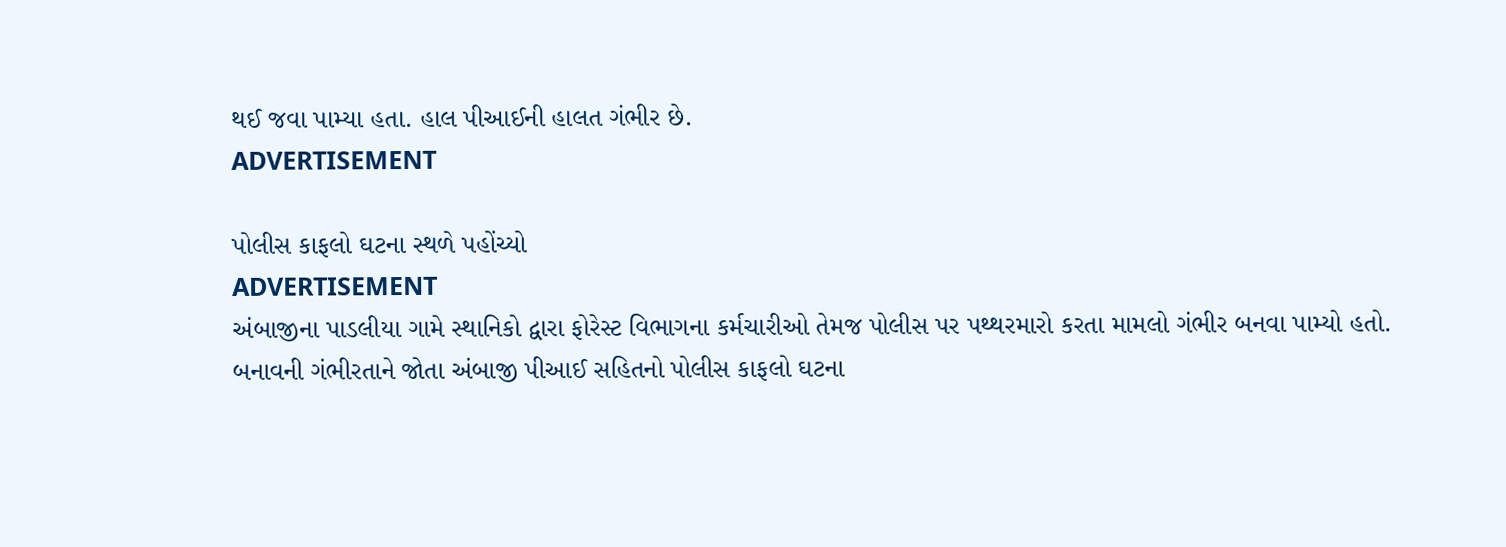થઈ જવા પામ્યા હતા. હાલ પીઆઈની હાલત ગંભીર છે.
ADVERTISEMENT

પોલીસ કાફલો ઘટના સ્થળે પહોંચ્યો
ADVERTISEMENT
અંબાજીના પાડલીયા ગામે સ્થાનિકો દ્વારા ફોરેસ્ટ વિભાગના કર્મચારીઓ તેમજ પોલીસ પર પથ્થરમારો કરતા મામલો ગંભીર બનવા પામ્યો હતો. બનાવની ગંભીરતાને જોતા અંબાજી પીઆઈ સહિતનો પોલીસ કાફલો ઘટના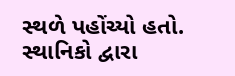સ્થળે પહોંચ્યો હતો. સ્થાનિકો દ્વારા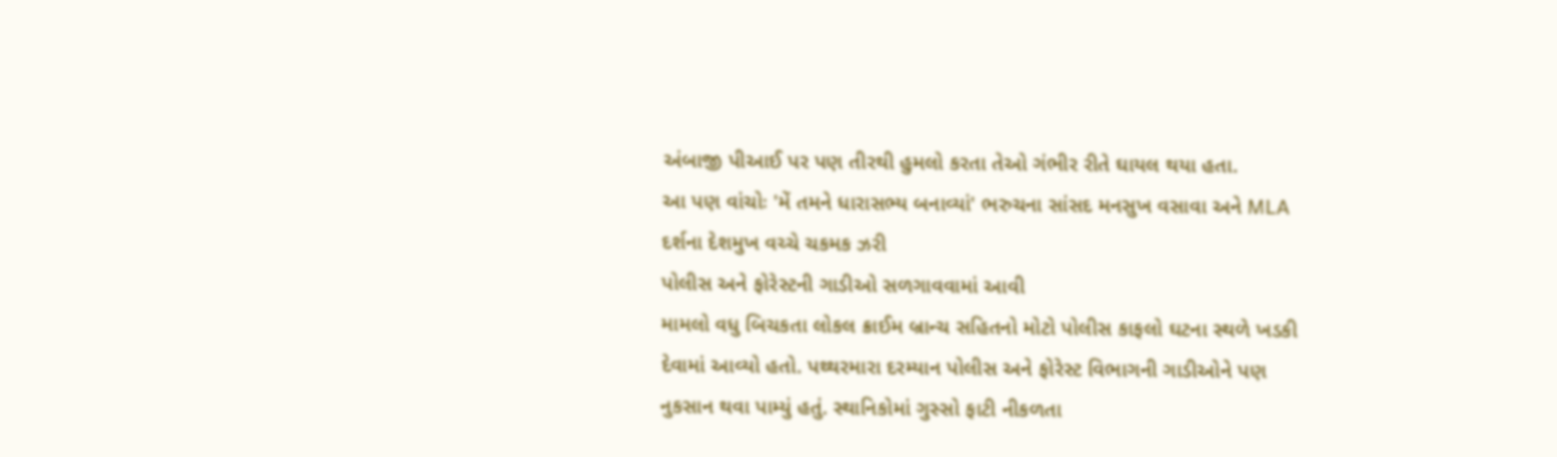અંબાજી પીઆઈ પર પણ તીરથી હુમલો કરતા તેઓ ગંભીર રીતે ઘાયલ થયા હતા.
આ પણ વાંચોઃ 'મેં તમને ધારાસભ્ય બનાવ્યાં' ભરુચના સાંસદ મનસુખ વસાવા અને MLA દર્શના દેશમુખ વચ્ચે ચકમક ઝરી
પોલીસ અને ફોરેસ્ટની ગાડીઓ સળગાવવામાં આવી
મામલો વધુ બિચકતા લોકલ ક્રાઈમ બ્રાન્ચ સહિતનો મોટો પોલીસ કાફલો ઘટના સ્થળે ખડકી દેવામાં આવ્યો હતો. પથ્થરમારા દરમ્યાન પોલીસ અને ફોરેસ્ટ વિભાગની ગાડીઓને પણ નુકસાન થવા પામ્યું હતું. સ્થાનિકોમાં ગુસ્સો ફાટી નીકળતા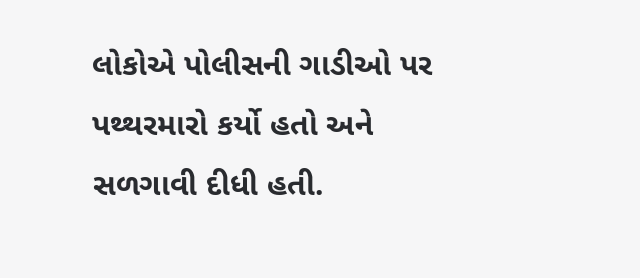લોકોએ પોલીસની ગાડીઓ પર પથ્થરમારો કર્યો હતો અને સળગાવી દીધી હતી.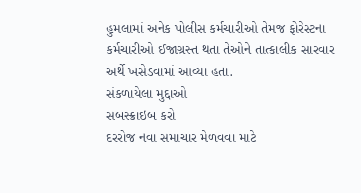હુમલામાં અનેક પોલીસ કર્મચારીઓ તેમજ ફોરેસ્ટના કર્મચારીઓ ઈજાગ્રસ્ત થતા તેઓને તાત્કાલીક સારવાર અર્થે ખસેડવામાં આવ્યા હતા.
સંકળાયેલા મુદ્દાઓ
સબસ્ક્રાઇબ કરો
દરરોજ નવા સમાચાર મેળવવા માટે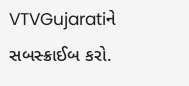VTVGujaratiને સબસ્ક્રાઈબ કરો.